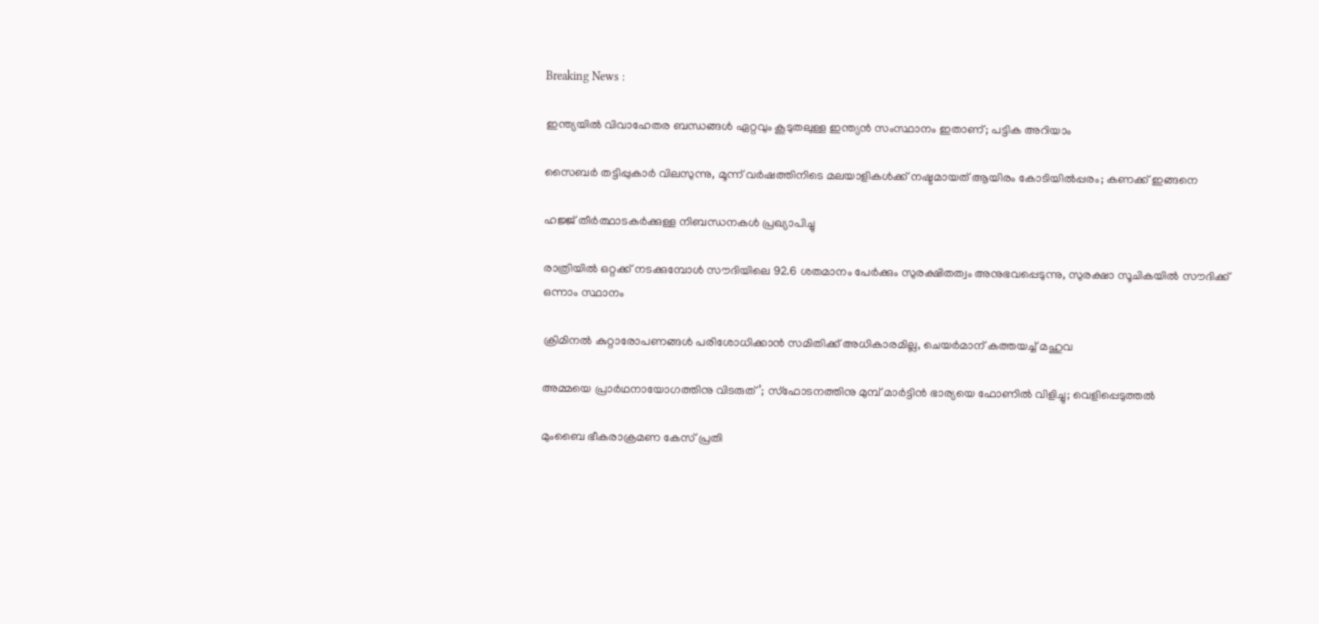Breaking News :

ഇന്ത്യയില്‍ വിവാഹേതര ബന്ധങ്ങള്‍ ഏറ്റവും കൂടുതലുള്ള ഇന്ത്യന്‍ സംസ്ഥാനം ഇതാണ്; പട്ടിക അറിയാം

സൈബര്‍ തട്ടിപ്പുകാര്‍ വിലസുന്നു, മൂന്ന് വര്‍ഷത്തിനിടെ മലയാളികള്‍ക്ക് നഷ്ടമായത് ആയിരം കോടിയില്‍പ്പരം; കണക്ക് ഇങ്ങനെ

ഹജ്ജ് തീർത്ഥാടകർക്കുള്ള നിബന്ധനകൾ പ്രഖ്യാപിച്ചു

രാത്രിയിൽ ഒറ്റക്ക് നടക്കുമ്പോൾ സൗദിയിലെ 92.6 ശതമാനം പേർക്കും സുരക്ഷിതത്വം അനുഭവപ്പെടുന്നു, സുരക്ഷാ സൂചികയിൽ സൗദിക്ക് ഒന്നാം സ്ഥാനം

ക്രിമിനല്‍ കുറ്റാരോപണങ്ങള്‍ പരിശോധിക്കാന്‍ സമിതിക്ക്‌ അധികാരമില്ല, ചെയര്‍മാന്‌ കത്തയച്ച് മഹുവ

അമ്മയെ പ്രാര്‍ഥനായോഗത്തിനു വിടരുത്’; സ്‌ഫോടനത്തിനു മുമ്പ് മാര്‍ട്ടിന്‍ ഭാര്യയെ ഫോണില്‍ വിളിച്ചു; വെളിപ്പെടുത്തല്‍

മുംബൈ ഭീകരാക്രമണ കേസ് പ്രതി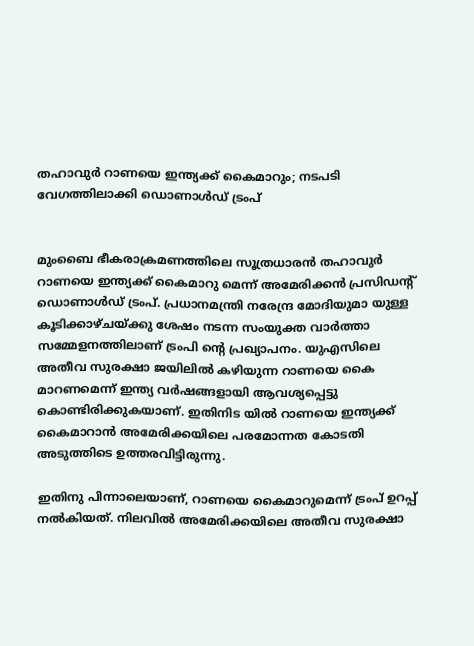തഹാവുർ റാണയെ ഇന്ത്യക്ക് കൈമാറും; നടപടി വേഗത്തിലാക്കി ഡൊണാൾഡ് ട്രംപ്


മുംബൈ ഭീകരാക്രമണത്തിലെ സൂത്രധാരന്‍ തഹാവുര്‍ റാണയെ ഇന്ത്യക്ക് കൈമാറു മെന്ന് അമേരിക്കന്‍ പ്രസിഡന്റ് ഡൊണാള്‍ഡ് ട്രംപ്. പ്രധാനമന്ത്രി നരേന്ദ്ര മോദിയുമാ യുള്ള കൂടിക്കാഴ്ചയ്ക്കു ശേഷം നടന്ന സംയുക്ത വാര്‍ത്താ സമ്മേളനത്തിലാണ് ട്രംപി ന്റെ പ്രഖ്യാപനം. യുഎസിലെ അതീവ സുരക്ഷാ ജയിലില്‍ കഴിയുന്ന റാണയെ കൈ മാറണമെന്ന് ഇന്ത്യ വര്‍ഷങ്ങളായി ആവശ്യപ്പെട്ടു കൊണ്ടിരിക്കുകയാണ്. ഇതിനിട യില്‍ റാണയെ ഇന്ത്യക്ക് കൈമാറാന്‍ അമേരിക്കയിലെ പരമോന്നത കോടതി അടുത്തിടെ ഉത്തരവിട്ടിരുന്നു.

ഇതിനു പിന്നാലെയാണ്, റാണയെ കൈമാറുമെന്ന് ട്രംപ് ഉറപ്പ് നല്‍കിയത്. നിലവില്‍ അമേരിക്കയിലെ അതീവ സുരക്ഷാ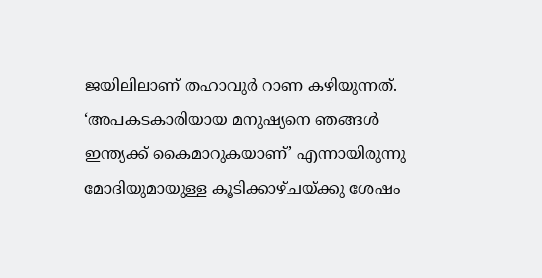ജയിലിലാണ് തഹാവുര്‍ റാണ കഴിയുന്നത്. ‘അപകടകാരിയായ മനുഷ്യനെ ഞങ്ങള്‍ ഇന്ത്യക്ക് കൈമാറുകയാണ്’ എന്നായിരുന്നു മോദിയുമായുള്ള കൂടിക്കാഴ്ചയ്ക്കു ശേഷം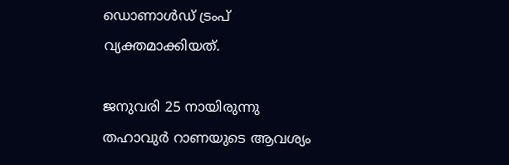ഡൊണാള്‍ഡ് ട്രംപ് വ്യക്തമാക്കിയത്.

ജനുവരി 25 നായിരുന്നു തഹാവുര്‍ റാണയുടെ ആവശ്യം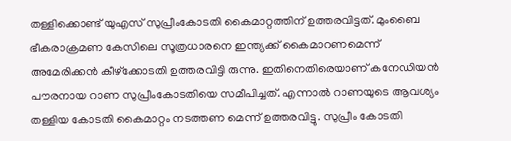തള്ളിക്കൊണ്ട് യുഎസ് സുപ്രീംകോടതി കൈമാറ്റത്തിന് ഉത്തരവിട്ടത്. മുംബൈ ഭീകരാക്രമണ കേസിലെ സൂത്രധാരനെ ഇന്ത്യക്ക് കൈമാറണമെന്ന് അമേരിക്കന്‍ കീഴ്‌ക്കോടതി ഉത്തരവിട്ടി രുന്നു. ഇതിനെതിരെയാണ് കനേഡിയന്‍ പൗരനായ റാണ സുപ്രീംകോടതിയെ സമീപിച്ചത്. എന്നാല്‍ റാണയുടെ ആവശ്യം തള്ളിയ കോടതി കൈമാറ്റം നടത്തണ മെന്ന് ഉത്തരവിട്ടു. സുപ്രീം കോടതി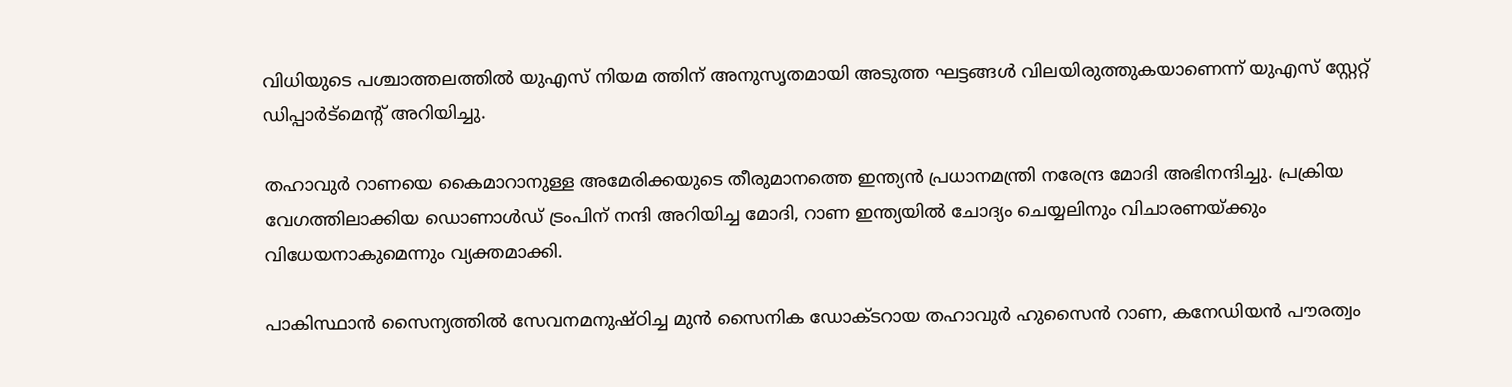വിധിയുടെ പശ്ചാത്തലത്തില്‍ യുഎസ് നിയമ ത്തിന് അനുസൃതമായി അടുത്ത ഘട്ടങ്ങള്‍ വിലയിരുത്തുകയാണെന്ന് യുഎസ് സ്റ്റേറ്റ് ഡിപ്പാര്‍ട്‌മെന്റ് അറിയിച്ചു.

തഹാവുര്‍ റാണയെ കൈമാറാനുള്ള അമേരിക്കയുടെ തീരുമാനത്തെ ഇന്ത്യന്‍ പ്രധാനമന്ത്രി നരേന്ദ്ര മോദി അഭിനന്ദിച്ചു. പ്രക്രിയ വേഗത്തിലാക്കിയ ഡൊണാള്‍ഡ് ട്രംപിന് നന്ദി അറിയിച്ച മോദി, റാണ ഇന്ത്യയില്‍ ചോദ്യം ചെയ്യലിനും വിചാരണയ്ക്കും വിധേയനാകുമെന്നും വ്യക്തമാക്കി.

പാകിസ്ഥാന്‍ സൈന്യത്തില്‍ സേവനമനുഷ്ഠിച്ച മുന്‍ സൈനിക ഡോക്ടറായ തഹാവുര്‍ ഹുസൈന്‍ റാണ, കനേഡിയന്‍ പൗരത്വം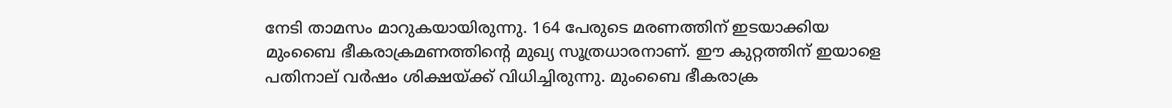നേടി താമസം മാറുകയായിരുന്നു. 164 പേരുടെ മരണത്തിന് ഇടയാക്കിയ മുംബൈ ഭീകരാക്രമണത്തിന്റെ മുഖ്യ സൂത്രധാരനാണ്. ഈ കുറ്റത്തിന് ഇയാളെ പതിനാല് വര്‍ഷം ശിക്ഷയ്ക്ക് വിധിച്ചിരുന്നു. മുംബൈ ഭീകരാക്ര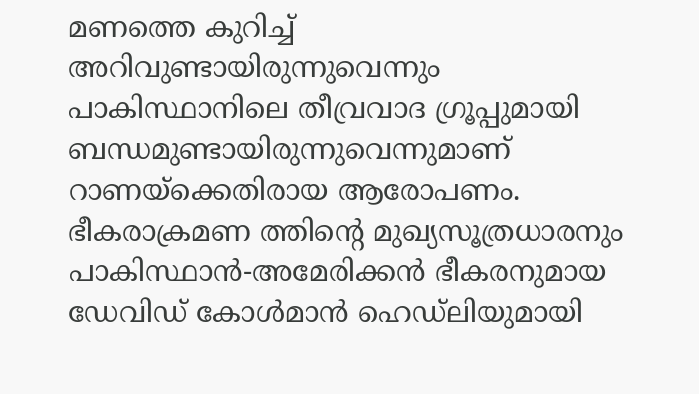മണത്തെ കുറിച്ച് അറിവുണ്ടായിരുന്നുവെന്നും പാകിസ്ഥാനിലെ തീവ്രവാദ ഗ്രൂപ്പുമായി ബന്ധമുണ്ടായിരുന്നുവെന്നുമാണ് റാണയ്‌ക്കെതിരായ ആരോപണം. ഭീകരാക്രമണ ത്തിന്റെ മുഖ്യസൂത്രധാരനും പാകിസ്ഥാന്‍-അമേരിക്കന്‍ ഭീകരനുമായ ഡേവിഡ് കോള്‍മാന്‍ ഹെഡ്‌ലിയുമായി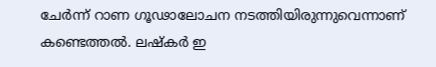ചേര്‍ന്ന് റാണ ഗൂഢാലോചന നടത്തിയിരുന്നുവെന്നാണ് കണ്ടെത്തല്‍. ലഷ്‌കര്‍ ഇ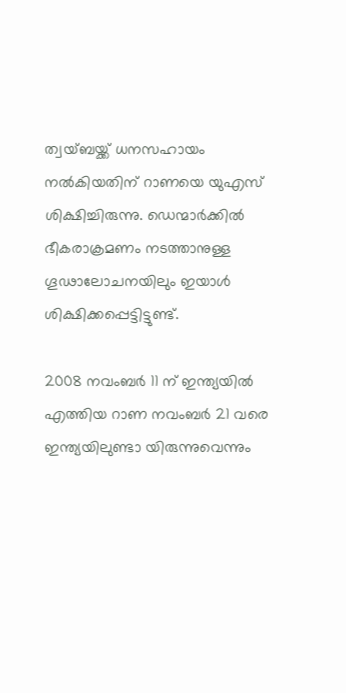ത്വയ്ബയ്ക്ക് ധനസഹായം നല്‍കിയതിന് റാണയെ യുഎസ് ശിക്ഷിച്ചിരുന്നു. ഡെന്മാര്‍ക്കില്‍ ഭീകരാക്രമണം നടത്താനുള്ള ഗൂഢാലോചനയിലും ഇയാള്‍ ശിക്ഷിക്കപ്പെട്ടിട്ടുണ്ട്.

2008 നവംബര്‍ 11 ന് ഇന്ത്യയില്‍ എത്തിയ റാണ നവംബര്‍ 21 വരെ ഇന്ത്യയിലുണ്ടാ യിരുന്നുവെന്നും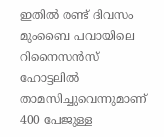ഇതില്‍ രണ്ട് ദിവസം മുംബൈ പവായിലെ റിനൈസന്‍സ് ഹോട്ടലില്‍ താമസിച്ചുവെന്നുമാണ് 400 പേജുള്ള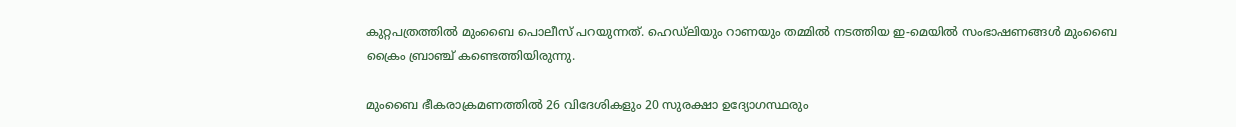കുറ്റപത്രത്തില്‍ മുംബൈ പൊലീസ് പറയുന്നത്. ഹെഡ്‌ലിയും റാണയും തമ്മില്‍ നടത്തിയ ഇ-മെയില്‍ സംഭാഷണങ്ങള്‍ മുംബൈ ക്രൈം ബ്രാഞ്ച് കണ്ടെത്തിയിരുന്നു.

മുംബൈ ഭീകരാക്രമണത്തില്‍ 26 വിദേശികളും 20 സുരക്ഷാ ഉദ്യോഗസ്ഥരും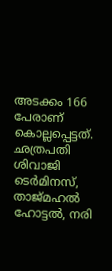അടക്കം 166 പേരാണ് കൊല്ലപ്പെട്ടത്. ഛത്രപതി ശിവാജി ടെര്‍മിനസ്, താജ്മഹല്‍ ഹോട്ടല്‍, നരി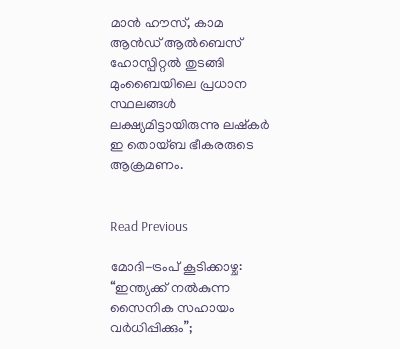മാന്‍ ഹൗസ്, കാമ ആന്‍ഡ് ആല്‍ബെസ് ഹോസ്പിറ്റല്‍ തുടങ്ങി മുംബൈയിലെ പ്രധാന സ്ഥലങ്ങള്‍ ലക്ഷ്യമിട്ടായിരുന്നു ലഷ്‌കര്‍ ഇ തൊയ്ബ ഭീകരരുടെ ആക്രമണം.


Read Previous

മോദി-ട്രംപ് കൂടിക്കാഴ്ച: “ഇന്ത്യക്ക് നൽകുന്ന സൈനിക സഹായം വർധിപ്പിക്കും”;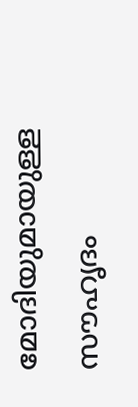മോദിയുമായുള്ള സൗഹൃദം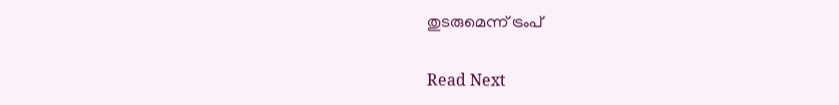തുടരുമെന്ന് ട്രംപ്

Read Next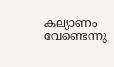കല്യാണം വേണ്ടെന്നു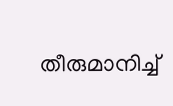തീരുമാനിച്ച്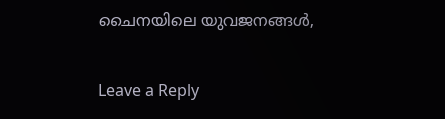ചൈനയിലെ യുവജനങ്ങൾ,

Leave a Reply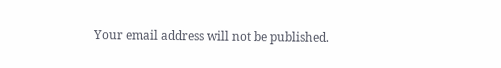Your email address will not be published.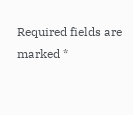Required fields are marked *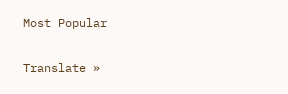Most Popular

Translate »